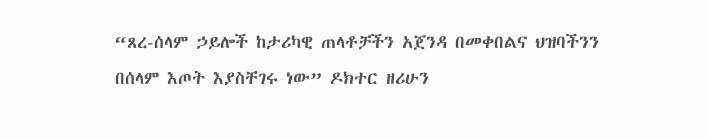“ጸረ-ሰላም ኃይሎች ከታሪካዊ ጠላቶቻችን አጀንዳ በመቀበልና ህዝባችንን በሰላም እጦት እያስቸገሩ ነው” ዶክተር ዘሪሁን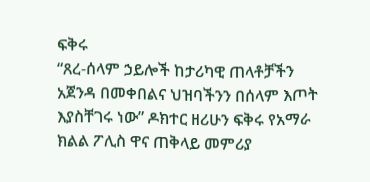ፍቅሩ
“ጸረ-ሰላም ኃይሎች ከታሪካዊ ጠላቶቻችን አጀንዳ በመቀበልና ህዝባችንን በሰላም እጦት እያስቸገሩ ነው” ዶክተር ዘሪሁን ፍቅሩ የአማራ ክልል ፖሊስ ዋና ጠቅላይ መምሪያ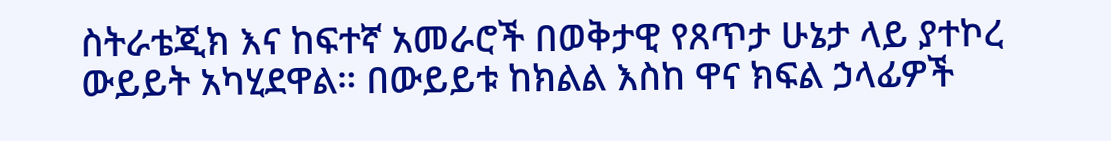ስትራቴጂክ እና ከፍተኛ አመራሮች በወቅታዊ የጸጥታ ሁኔታ ላይ ያተኮረ ውይይት አካሂደዋል። በውይይቱ ከክልል እስከ ዋና ክፍል ኃላፊዎች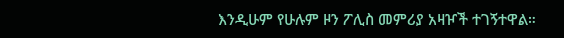እንዲሁም የሁሉም ዞን ፖሊስ መምሪያ አዛዦች ተገኝተዋል።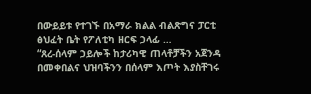በውይይቱ የተገኙ በአማራ ክልል ብልጽግና ፓርቲ ፅህፈት ቤት የፖለቲካ ዘርፍ ኃላፊ …
“ጸረ-ሰላም ኃይሎች ከታሪካዊ ጠላቶቻችን አጀንዳ በመቀበልና ህዝባችንን በሰላም እጦት እያስቸገሩ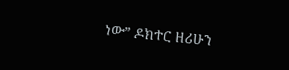ነው” ዶክተር ዘሪሁን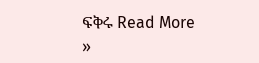ፍቅሩ Read More »